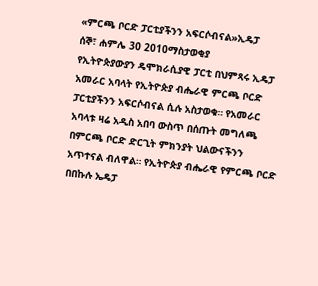«ምርጫ ቦርድ ፓርቲያችንን አፍርሶብናል»ኢዴፓ
ሰኞ፣ ሐምሌ 30 2010ማስታወቂያ
የኢትዮጵያውያን ዴሞክራሲያዊ ፓርቲ በህምጻሩ ኢዴፓ አመራር አባላት የኢትዮጵያ ብሔራዊ ምርጫ ቦርድ ፓርቲያችንን አፍርሶብናል ሲሉ አስታወቁ። የአመራር አባላቱ ዛሬ አዲስ አበባ ውስጥ በሰጡት መግለጫ በምርጫ ቦርድ ድርጊት ምክንያት ህልውናችንን አጥተናል ብለዋል። የኢትዮጵያ ብሔራዊ የምርጫ ቦርድ በበኩሉ ኤዴፓ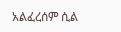አልፈረሰም ሲል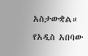አስታውቋል። የአዲስ አበባው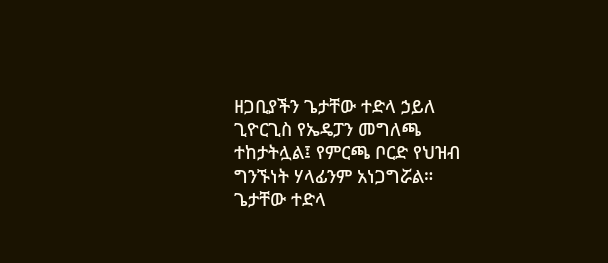ዘጋቢያችን ጌታቸው ተድላ ኃይለ ጊዮርጊስ የኤዴፓን መግለጫ ተከታትሏል፤ የምርጫ ቦርድ የህዝብ ግንኙነት ሃላፊንም አነጋግሯል።
ጌታቸው ተድላ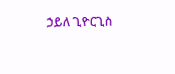ኃይለ ጊዮርጊስ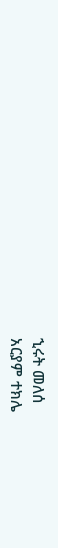ኂሩት መለሰ
አርያም ተክሌ